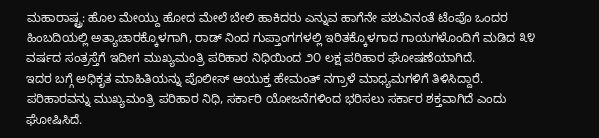ಮಹಾರಾಷ್ಟ್ರ: ಹೊಲ ಮೇಯ್ದು ಹೋದ ಮೇಲೆ ಬೇಲಿ ಹಾಕಿದರು ಎನ್ನುವ ಹಾಗೆನೇ ಪಶುವಿನಂತೆ ಟೆಂಪೊ ಒಂದರ ಹಿಂಬದಿಯಲ್ಲಿ ಅತ್ಯಾಚಾರಕ್ಕೊಳಗಾಗಿ, ರಾಡ್ ನಿಂದ ಗುಪ್ತಾಂಗಗಳಲ್ಲಿ ಇರಿತಕ್ಕೊಳಗಾದ ಗಾಯಗಳೊಂದಿಗೆ ಮಡಿದ ೩೪ ವರ್ಷದ ಸಂತ್ರಸ್ತೆಗೆ ಇದೀಗ ಮುಖ್ಯಮಂತ್ರಿ ಪರಿಹಾರ ನಿಧಿಯಿಂದ ೨೦ ಲಕ್ಷ ಪರಿಹಾರ ಘೋಷಣೆಯಾಗಿದೆ.
ಇದರ ಬಗ್ಗೆ ಅಧಿಕೃತ ಮಾಹಿತಿಯನ್ನು ಪೊಲೀಸ್ ಆಯುಕ್ತ ಹೇಮಂತ್ ನಗ್ರಾಳೆ ಮಾಧ್ಯಮಗಳಿಗೆ ತಿಳಿಸಿದ್ದಾರೆ.
ಪರಿಹಾರವನ್ನು ಮುಖ್ಯಮಂತ್ರಿ ಪರಿಹಾರ ನಿಧಿ, ಸರ್ಕಾರಿ ಯೋಜನೆಗಳಿಂದ ಭರಿಸಲು ಸರ್ಕಾರ ಶಕ್ತವಾಗಿದೆ ಎಂದು ಘೋಷಿಸಿದೆ.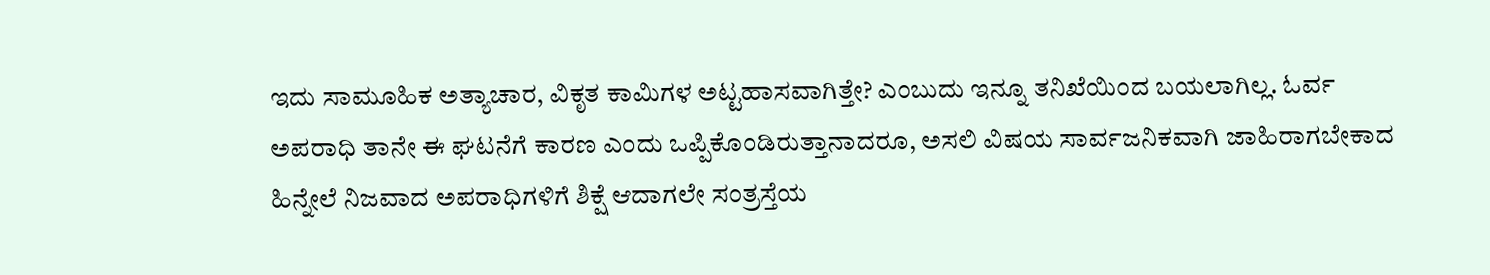ಇದು ಸಾಮೂಹಿಕ ಅತ್ಯಾಚಾರ, ವಿಕೃತ ಕಾಮಿಗಳ ಅಟ್ಟಹಾಸವಾಗಿತ್ತೇ? ಎಂಬುದು ಇನ್ನೂ ತನಿಖೆಯಿಂದ ಬಯಲಾಗಿಲ್ಲ. ಓರ್ವ ಅಪರಾಧಿ ತಾನೇ ಈ ಘಟನೆಗೆ ಕಾರಣ ಎಂದು ಒಪ್ಪಿಕೊಂಡಿರುತ್ತಾನಾದರೂ, ಅಸಲಿ ವಿಷಯ ಸಾರ್ವಜನಿಕವಾಗಿ ಜಾಹಿರಾಗಬೇಕಾದ ಹಿನ್ನೇಲೆ ನಿಜವಾದ ಅಪರಾಧಿಗಳಿಗೆ ಶಿಕ್ಷೆ ಆದಾಗಲೇ ಸಂತ್ರಸ್ತೆಯ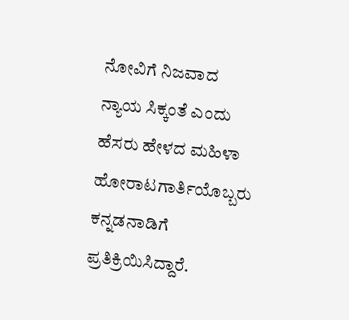ನೋವಿಗೆ ನಿಜವಾದ ನ್ಯಾಯ ಸಿಕ್ಕಂತೆ ಎಂದು ಹೆಸರು ಹೇಳದ ಮಹಿಳಾ ಹೋರಾಟಗಾರ್ತಿಯೊಬ್ಬರು ಕನ್ನಡನಾಡಿಗೆ ಪ್ರತಿಕ್ರಿಯಿಸಿದ್ದಾರೆ.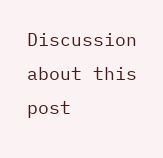Discussion about this post